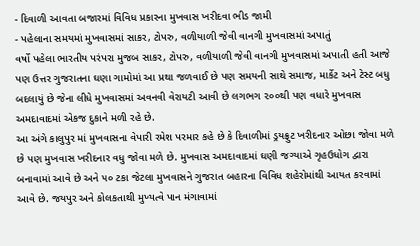- દિવાળી આવતા બજારમાં વિવિધ પ્રકારના મુખવાસ ખરીદવા ભીડ જામી
- પહેલાના સમયમાં મુખવાસમાં સાકર, ટોપરુ, વળીયાળી જેવી વાનગી મુખવાસમાં અપાતું
વર્ષો પહેલા ભારતીય પરંપરા મુજબ સાકર, ટોપરુ, વળીયાળી જેવી વાનગી મુખવાસમાં અપાતી હતી આજે પણ ઉત્તર ગુજરાતના ઘણા ગામોમાં આ પ્રથા જળવાઈ છે પણ સમયની સાથે સમાજ, માર્કેટ અને ટેસ્ટ બધુ બદલાયું છે જેના લીધે મુખવાસમાં અવનવી વેરાયટી આવી છે લગભગ ૨૦૦થી પણ વધારે મુખવાસ અમદાવાદમાં એકજ દુકાને મળી રહે છે.
આ અંગે કાલુપુર માં મુખવાસના વેપારી રમેશ પરમાર કહે છે કે દિવાળીમાં ડ્રયફ્રુટ ખરીદનાર ઓછા જોવા મળે છે પણ મુખવાસ ખરીદનાર વધુ જોવા મળે છે. મુખવાસ અમદાવાદમાં ઘણી જગ્યાએ ગૃહઉધોગ દ્વારા બનાવામાં આવે છે અને ૫૦ ટકા જેટલા મુખવાસને ગુજરાત બહારના વિવિધ શહેરોમાંથી આયત કરવામાં આવે છે. જયપુર અને કોલકતાથી મુખ્યત્વે પાન મંગાવામાં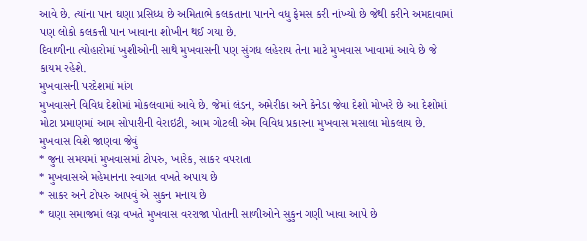આવે છે. ત્યાંના પાન ઘણા પ્રસિધ્ધ છે અમિતાભે કલકતાના પાનને વધુ ફેમસ કરી નાંખ્યો છે જેથી કરીને અમદાવામાં પણ લોકો કલકત્તી પાન ખાવાના શોખીન થઈ ગયા છે.
દિવાળીના ત્યોહારોમાં ખુશીઓની સાથે મુખવાસની પણ સુંગધ લહેરાય તેના માટે મુખવાસ ખાવામાં આવે છે જે કાયમ રહેશે.
મુખવાસની પરદેશમાં માંગ
મુખવાસને વિવિધ દેશોમાં મોકલવામાં આવે છે. જેમાં લંડન, અમેરીકા અને કેનેડા જેવા દેશો મોખરે છે આ દેશોમાં મોટા પ્રમાણમાં આમ સોપારીની વેરાઇટી, આમ ગોટલી એમ વિવિધ પ્રકારના મુખવાસ મસાલા મોકલાય છે.
મુખવાસ વિશે જાણવા જેવું
* જુના સમયમાં મુખવાસમાં ટોપરુ, ખારેક, સાકર વપરાતા
* મુખવાસએ મહેમાનના સ્વાગત વખતે અપાય છે
* સાકર અને ટોપરુ આપવું એ સુકન મનાય છે
* ઘણા સમાજમાં લગ્ન વખતે મુખવાસ વરરાજા પોતાની સાળીઓને સુકુન ગણી ખાવા આપે છે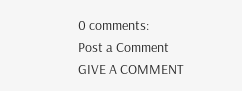0 comments:
Post a Comment
GIVE A COMMENT